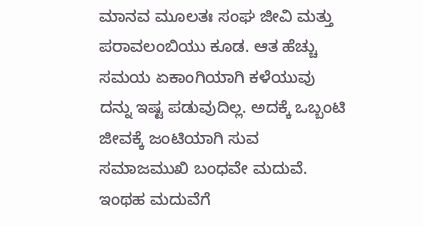ಮಾನವ ಮೂಲತಃ ಸಂಘ ಜೀವಿ ಮತ್ತು ಪರಾವಲಂಬಿಯು ಕೂಡ. ಆತ ಹೆಚ್ಚು ಸಮಯ ಏಕಾಂಗಿಯಾಗಿ ಕಳೆಯುವು ದನ್ನು ಇಷ್ಟ ಪಡುವುದಿಲ್ಲ. ಅದಕ್ಕೆ ಒಬ್ಬಂಟಿ ಜೀವಕ್ಕೆ ಜಂಟಿಯಾಗಿ ಸುವ ಸಮಾಜಮುಖಿ ಬಂಧವೇ ಮದುವೆ. ಇಂಥಹ ಮದುವೆಗೆ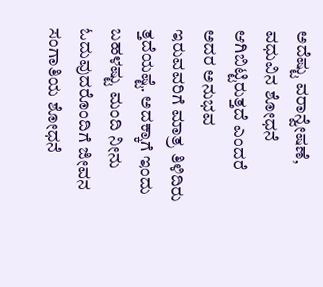ಅದೆಷ್ಟು ವರಾನ್ವೇಷಣೆ, ವಧುವಿನ ಶೋಧನೆ ಆಗಿಬಿಟ್ಟಿರುತ್ತದೆ ಎಂದರೆ ಅದರ ಅನುಭವ ಇರುವವರಿಗೆ ಮಾತ್ರ ತಿಳಿದಿರು ತ್ತದೆಯಷ್ಟೆ. ಅದಕ್ಕಾಗೆ ಇಂದು ಬಹಳಷ್ಟು ಮಂದಿ ನೀನು ಓದುವುದರೊಂದಿಗೆ ಜೀವನ ಸಂಗಾತಿಯ ಶೋಧನೆ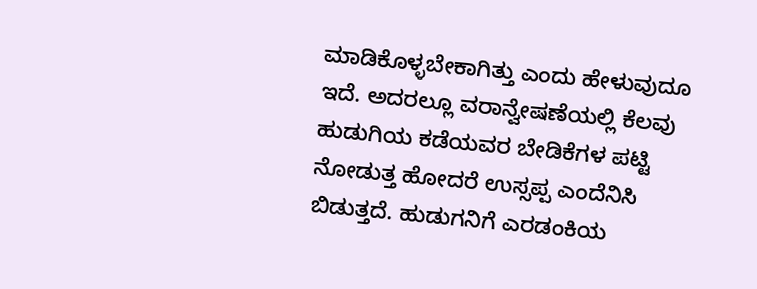ಮಾಡಿಕೊಳ್ಳಬೇಕಾಗಿತ್ತು ಎಂದು ಹೇಳುವುದೂ ಇದೆ. ಅದರಲ್ಲೂ ವರಾನ್ವೇಷಣೆಯಲ್ಲಿ ಕೆಲವು ಹುಡುಗಿಯ ಕಡೆಯವರ ಬೇಡಿಕೆಗಳ ಪಟ್ಟಿ ನೋಡುತ್ತ ಹೋದರೆ ಉಸ್ಸಪ್ಪ ಎಂದೆನಿಸಿ ಬಿಡುತ್ತದೆ. ಹುಡುಗನಿಗೆ ಎರಡಂಕಿಯ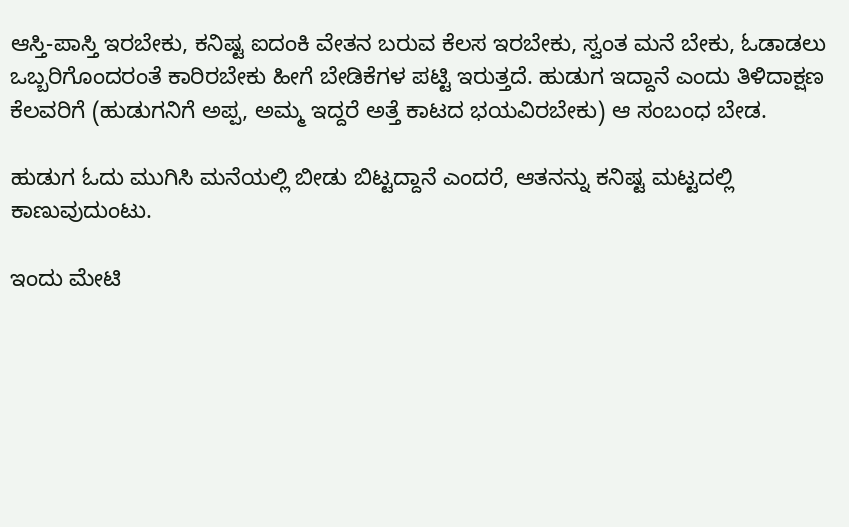ಆಸ್ತಿ-ಪಾಸ್ತಿ ಇರಬೇಕು, ಕನಿಷ್ಟ ಐದಂಕಿ ವೇತನ ಬರುವ ಕೆಲಸ ಇರಬೇಕು, ಸ್ವಂತ ಮನೆ ಬೇಕು, ಓಡಾಡಲು ಒಬ್ಬರಿಗೊಂದರಂತೆ ಕಾರಿರಬೇಕು ಹೀಗೆ ಬೇಡಿಕೆಗಳ ಪಟ್ಟಿ ಇರುತ್ತದೆ. ಹುಡುಗ ಇದ್ದಾನೆ ಎಂದು ತಿಳಿದಾಕ್ಷಣ ಕೆಲವರಿಗೆ (ಹುಡುಗನಿಗೆ ಅಪ್ಪ, ಅಮ್ಮ ಇದ್ದರೆ ಅತ್ತೆ ಕಾಟದ ಭಯವಿರಬೇಕು) ಆ ಸಂಬಂಧ ಬೇಡ.

ಹುಡುಗ ಓದು ಮುಗಿಸಿ ಮನೆಯಲ್ಲಿ ಬೀಡು ಬಿಟ್ಟದ್ದಾನೆ ಎಂದರೆ, ಆತನನ್ನು ಕನಿಷ್ಟ ಮಟ್ಟದಲ್ಲಿ ಕಾಣುವುದುಂಟು.

ಇಂದು ಮೇಟಿ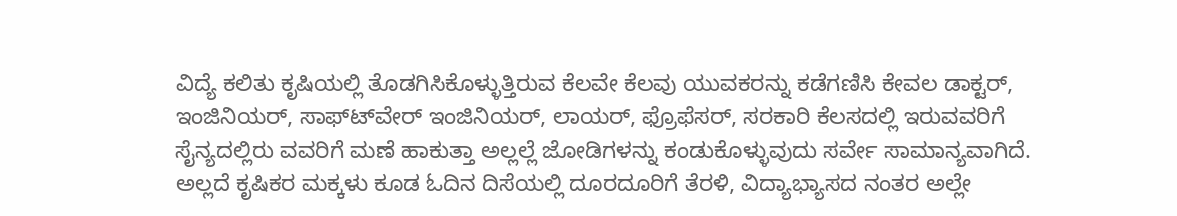ವಿದ್ಯೆ ಕಲಿತು ಕೃಷಿಯಲ್ಲಿ ತೊಡಗಿಸಿಕೊಳ್ಳುತ್ತಿರುವ ಕೆಲವೇ ಕೆಲವು ಯುವಕರನ್ನು ಕಡೆಗಣಿಸಿ ಕೇವಲ ಡಾಕ್ಟರ್, ಇಂಜಿನಿಯರ್, ಸಾಫ್ಟ್‍ವೇರ್ ಇಂಜಿನಿಯರ್, ಲಾಯರ್, ಫ್ರೊಫೆಸರ್, ಸರಕಾರಿ ಕೆಲಸದಲ್ಲಿ ಇರುವವರಿಗೆ ಸೈನ್ಯದಲ್ಲಿರು ವವರಿಗೆ ಮಣೆ ಹಾಕುತ್ತಾ ಅಲ್ಲಲ್ಲೆ ಜೋಡಿಗಳನ್ನು ಕಂಡುಕೊಳ್ಳುವುದು ಸರ್ವೇ ಸಾಮಾನ್ಯವಾಗಿದೆ. ಅಲ್ಲದೆ ಕೃಷಿಕರ ಮಕ್ಕಳು ಕೂಡ ಓದಿನ ದಿಸೆಯಲ್ಲಿ ದೂರದೂರಿಗೆ ತೆರಳಿ, ವಿದ್ಯಾಭ್ಯಾಸದ ನಂತರ ಅಲ್ಲೇ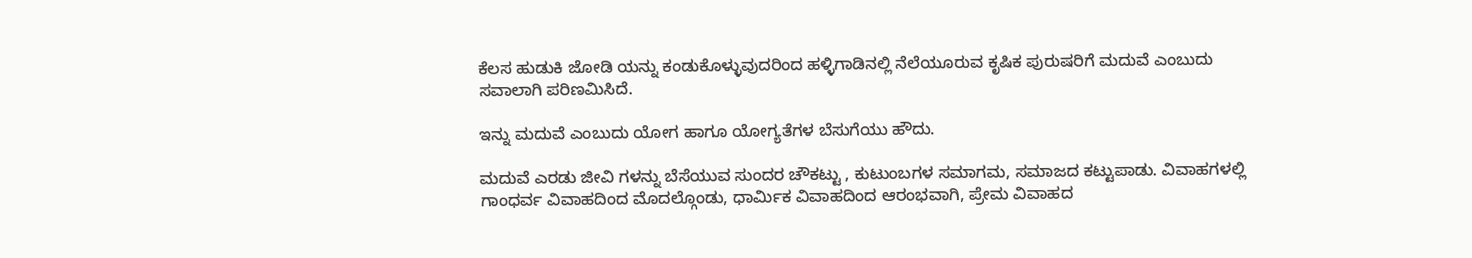ಕೆಲಸ ಹುಡುಕಿ ಜೋಡಿ ಯನ್ನು ಕಂಡುಕೊಳ್ಳುವುದರಿಂದ ಹಳ್ಳಿಗಾಡಿನಲ್ಲಿ ನೆಲೆಯೂರುವ ಕೃಷಿಕ ಪುರುಷರಿಗೆ ಮದುವೆ ಎಂಬುದು ಸವಾಲಾಗಿ ಪರಿಣಮಿಸಿದೆ.

ಇನ್ನು ಮದುವೆ ಎಂಬುದು ಯೋಗ ಹಾಗೂ ಯೋಗ್ಯತೆಗಳ ಬೆಸುಗೆಯು ಹೌದು.

ಮದುವೆ ಎರಡು ಜೀವಿ ಗಳನ್ನು ಬೆಸೆಯುವ ಸುಂದರ ಚೌಕಟ್ಟು , ಕುಟುಂಬಗಳ ಸಮಾಗಮ, ಸಮಾಜದ ಕಟ್ಟುಪಾಡು. ವಿವಾಹಗಳಲ್ಲಿ ಗಾಂಧರ್ವ ವಿವಾಹದಿಂದ ಮೊದಲ್ಗೊಂಡು, ಧಾರ್ಮಿಕ ವಿವಾಹದಿಂದ ಆರಂಭವಾಗಿ, ಪ್ರೇಮ ವಿವಾಹದ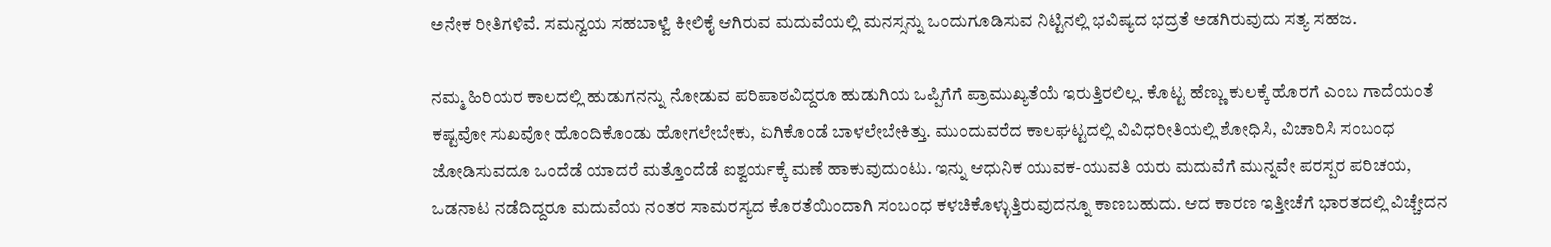ಅನೇಕ ರೀತಿಗಳಿವೆ. ಸಮನ್ವಯ ಸಹಬಾಳ್ವೆ ಕೀಲಿಕೈ ಆಗಿರುವ ಮದುವೆಯಲ್ಲಿ ಮನಸ್ಸನ್ನು ಒಂದುಗೂಡಿಸುವ ನಿಟ್ಟಿನಲ್ಲಿ ಭವಿಷ್ಯದ ಭದ್ರತೆ ಅಡಗಿರುವುದು ಸತ್ಯ ಸಹಜ.

ನಮ್ಮ ಹಿರಿಯರ ಕಾಲದಲ್ಲಿ ಹುಡುಗನನ್ನು ನೋಡುವ ಪರಿಪಾಠವಿದ್ದರೂ ಹುಡುಗಿಯ ಒಪ್ಪಿಗೆಗೆ ಪ್ರಾಮುಖ್ಯತೆಯೆ ಇರುತ್ತಿರಲಿಲ್ಲ. ಕೊಟ್ಟ ಹೆಣ್ಣು ಕುಲಕ್ಕೆ ಹೊರಗೆ ಎಂಬ ಗಾದೆಯಂತೆ ಕಷ್ಟವೋ ಸುಖವೋ ಹೊಂದಿಕೊಂಡು ಹೋಗಲೇಬೇಕು, ಏಗಿಕೊಂಡೆ ಬಾಳಲೇಬೇಕಿತ್ತು. ಮುಂದುವರೆದ ಕಾಲಘಟ್ಟದಲ್ಲಿ ವಿವಿಧರೀತಿಯಲ್ಲಿ ಶೋಧಿಸಿ, ವಿಚಾರಿಸಿ ಸಂಬಂಧ ಜೋಡಿಸುವದೂ ಒಂದೆಡೆ ಯಾದರೆ ಮತ್ತೊಂದೆಡೆ ಐಶ್ವರ್ಯಕ್ಕೆ ಮಣೆ ಹಾಕುವುದುಂಟು. ಇನ್ನು ಆಧುನಿಕ ಯುವಕ-ಯುವತಿ ಯರು ಮದುವೆಗೆ ಮುನ್ನವೇ ಪರಸ್ಪರ ಪರಿಚಯ, ಒಡನಾಟ ನಡೆದಿದ್ದರೂ ಮದುವೆಯ ನಂತರ ಸಾಮರಸ್ಯದ ಕೊರತೆಯಿಂದಾಗಿ ಸಂಬಂಧ ಕಳಚಿಕೊಳ್ಳುತ್ತಿರುವುದನ್ನೂ ಕಾಣಬಹುದು. ಆದ ಕಾರಣ ಇತ್ತೀಚೆಗೆ ಭಾರತದಲ್ಲಿ ವಿಚ್ಚೇದನ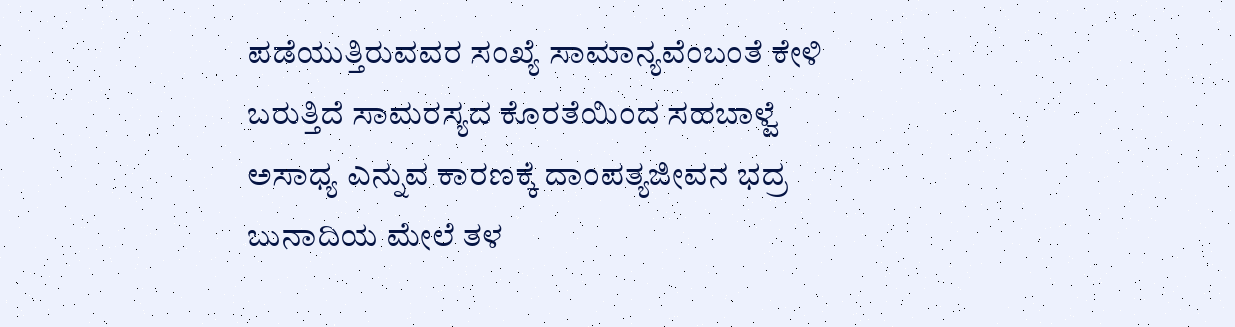ಪಡೆಯುತ್ತಿರುವವರ ಸಂಖ್ಯೆ ಸಾಮಾನ್ಯವೆಂಬಂತೆ ಕೇಳಿ ಬರುತ್ತಿದೆ ಸಾಮರಸ್ಯದ ಕೊರತೆಯಿಂದ ಸಹಬಾಳ್ವೆ ಅಸಾಧ್ಯ ಎನ್ನುವ ಕಾರಣಕ್ಕೆ ದಾಂಪತ್ಯಜೀವನ ಭದ್ರ ಬುನಾದಿಯ ಮೇಲೆ ತಳ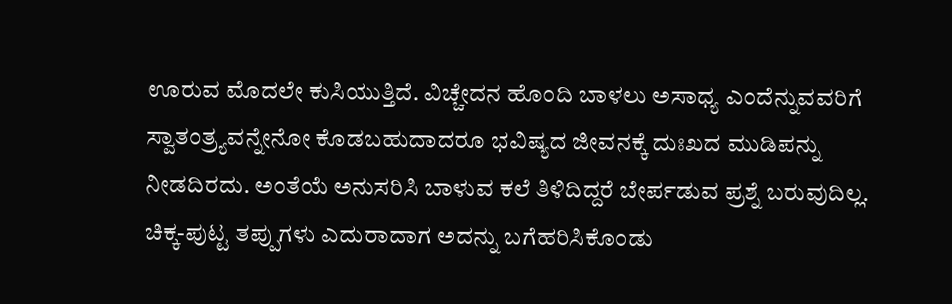ಊರುವ ಮೊದಲೇ ಕುಸಿಯುತ್ತಿದೆ. ವಿಚ್ಚೇದನ ಹೊಂದಿ ಬಾಳಲು ಅಸಾಧ್ಯ ಎಂದೆನ್ನುವವರಿಗೆ ಸ್ವಾತಂತ್ರ್ಯವನ್ನೇನೋ ಕೊಡಬಹುದಾದರೂ ಭವಿಷ್ಯದ ಜೀವನಕ್ಕೆ ದುಃಖದ ಮುಡಿಪನ್ನು ನೀಡದಿರದು. ಅಂತೆಯೆ ಅನುಸರಿಸಿ ಬಾಳುವ ಕಲೆ ತಿಳಿದಿದ್ದರೆ ಬೇರ್ಪಡುವ ಪ್ರಶ್ನೆ ಬರುವುದಿಲ್ಲ. ಚಿಕ್ಕ-ಪುಟ್ಟ ತಪ್ಪುಗಳು ಎದುರಾದಾಗ ಅದನ್ನು ಬಗೆಹರಿಸಿಕೊಂಡು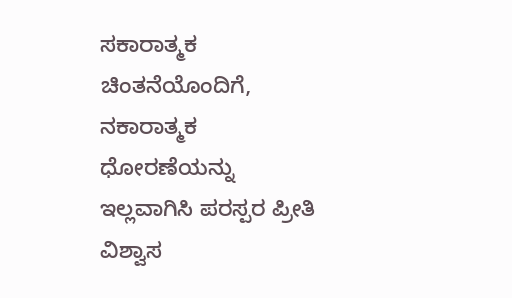ಸಕಾರಾತ್ಮಕ ಚಿಂತನೆಯೊಂದಿಗೆ, ನಕಾರಾತ್ಮಕ ಧೋರಣೆಯನ್ನು ಇಲ್ಲವಾಗಿಸಿ ಪರಸ್ಪರ ಪ್ರೀತಿ ವಿಶ್ವಾಸ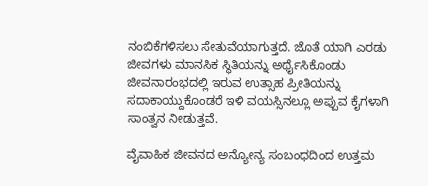ನಂಬಿಕೆಗಳಿಸಲು ಸೇತುವೆಯಾಗುತ್ತದೆ. ಜೊತೆ ಯಾಗಿ ಎರಡು ಜೀವಗಳು ಮಾನಸಿಕ ಸ್ಥಿತಿಯನ್ನು ಅರ್ಥೈಸಿಕೊಂಡು ಜೀವನಾರಂಭದಲ್ಲಿ ಇರುವ ಉತ್ಸಾಹ ಪ್ರೀತಿಯನ್ನು ಸದಾಕಾಯ್ದುಕೊಂಡರೆ ಇಳಿ ವಯಸ್ಸಿನಲ್ಲೂ ಅಪ್ಪುವ ಕೈಗಳಾಗಿ ಸಾಂತ್ವನ ನೀಡುತ್ತವೆ.

ವೈವಾಹಿಕ ಜೀವನದ ಅನ್ಯೋನ್ಯ ಸಂಬಂಧದಿಂದ ಉತ್ತಮ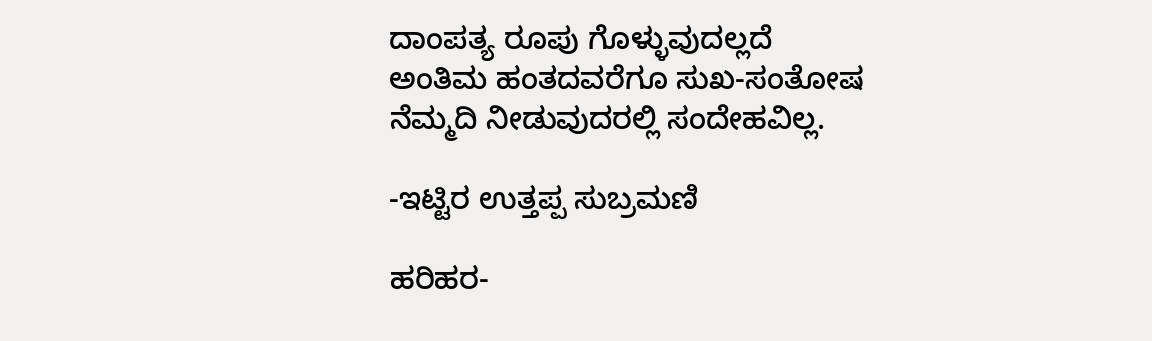ದಾಂಪತ್ಯ ರೂಪು ಗೊಳ್ಳುವುದಲ್ಲದೆ ಅಂತಿಮ ಹಂತದವರೆಗೂ ಸುಖ-ಸಂತೋಷ ನೆಮ್ಮದಿ ನೀಡುವುದರಲ್ಲಿ ಸಂದೇಹವಿಲ್ಲ.

-ಇಟ್ಟಿರ ಉತ್ತಪ್ಪ ಸುಬ್ರಮಣಿ

ಹರಿಹರ-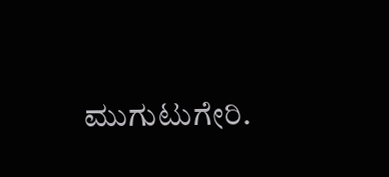ಮುಗುಟುಗೇರಿ.